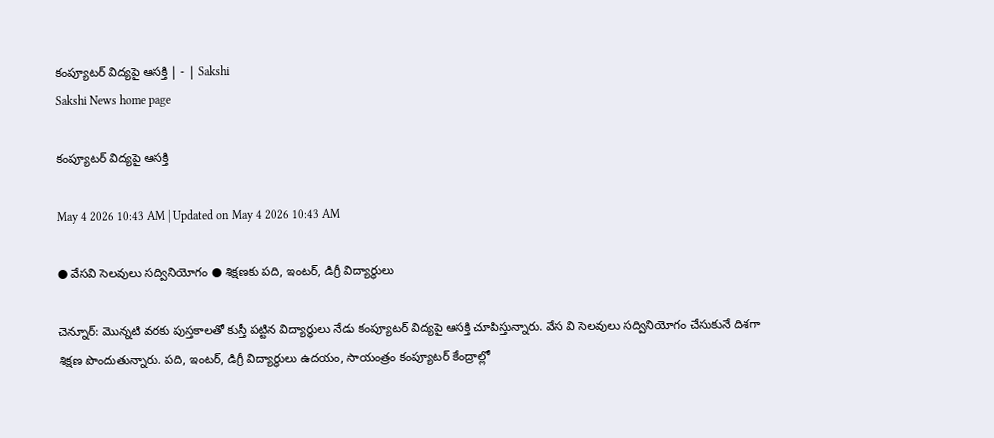కంప్యూటర్‌ విద్యపై ఆసక్తి | - | Sakshi
Sakshi News home page

కంప్యూటర్‌ విద్యపై ఆసక్తి

May 4 2026 10:43 AM | Updated on May 4 2026 10:43 AM

● వేసవి సెలవులు సద్వినియోగం ● శిక్షణకు పది, ఇంటర్‌, డిగ్రీ విద్యార్థులు

చెన్నూర్‌: మొన్నటి వరకు పుస్తకాలతో కుస్తీ పట్టిన విద్యార్థులు నేడు కంప్యూటర్‌ విద్యపై ఆసక్తి చూపిస్తున్నారు. వేస వి సెలవులు సద్వినియోగం చేసుకునే దిశగా శిక్షణ పొందుతున్నారు. పది, ఇంటర్‌, డిగ్రీ విద్యార్థులు ఉదయం, సాయంత్రం కంప్యూటర్‌ కేంద్రాల్లో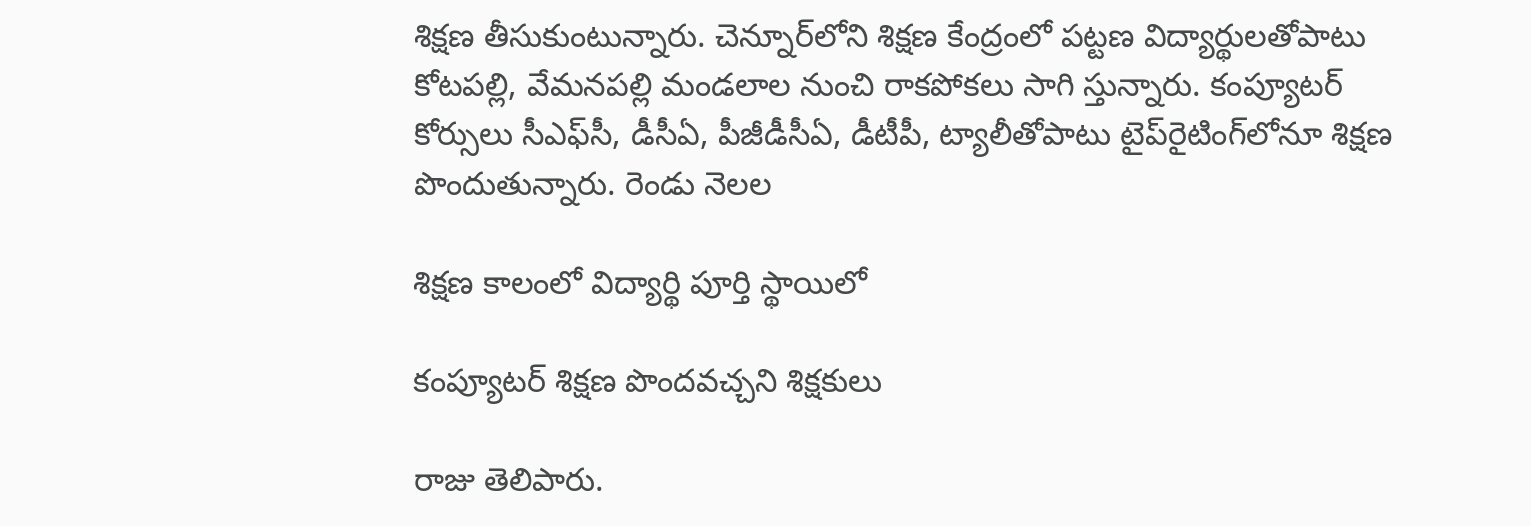శిక్షణ తీసుకుంటున్నారు. చెన్నూర్‌లోని శిక్షణ కేంద్రంలో పట్టణ విద్యార్థులతోపాటు కోటపల్లి, వేమనపల్లి మండలాల నుంచి రాకపోకలు సాగి స్తున్నారు. కంప్యూటర్‌ కోర్సులు సీఎఫ్‌సీ, డీసీఏ, పీజీడీసీఏ, డీటీపీ, ట్యాలీతోపాటు టైప్‌రైటింగ్‌లోనూ శిక్షణ పొందుతున్నారు. రెండు నెలల

శిక్షణ కాలంలో విద్యార్థి పూర్తి స్థాయిలో

కంప్యూటర్‌ శిక్షణ పొందవచ్చని శిక్షకులు

రాజు తెలిపారు.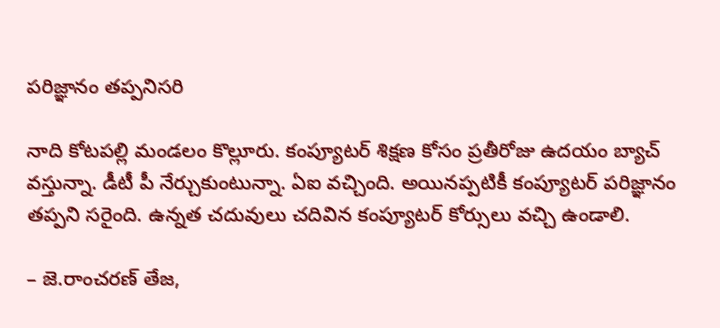పరిజ్ఞానం తప్పనిసరి

నాది కోటపల్లి మండలం కొల్లూరు. కంప్యూటర్‌ శిక్షణ కోసం ప్రతీరోజు ఉదయం బ్యాచ్‌ వస్తున్నా. డీటీ పీ నేర్చుకుంటున్నా. ఏఐ వచ్చింది. అయినప్పటికీ కంప్యూటర్‌ పరిజ్ఞానం తప్పని సరైంది. ఉన్నత చదువులు చదివిన కంప్యూటర్‌ కోర్సులు వచ్చి ఉండాలి.

– జె.రాంచరణ్‌ తేజ,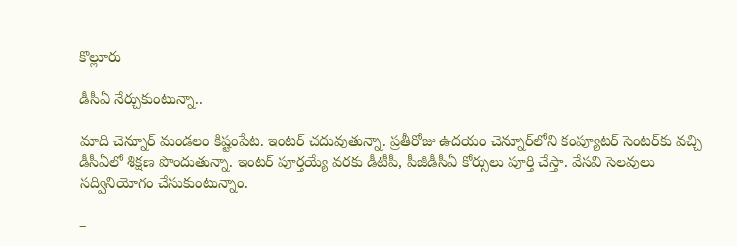కొల్లూరు

డీసీఏ నేర్చుకుంటున్నా..

మాది చెన్నూర్‌ మండలం కిష్టంపేట. ఇంటర్‌ చదువుతున్నా. ప్రతీరోజు ఉదయం చెన్నూర్‌లోని కంప్యూటర్‌ సెంటర్‌కు వచ్చి డీసీఏలో శిక్షణ పొందుతున్నా. ఇంటర్‌ పూర్తయ్యే వరకు డీటీపీ, పీజీడీసీఏ కోర్సులు పూర్తి చేస్తా. వేసవి సెలవులు సద్వినియోగం చేసుకుంటున్నాం.

–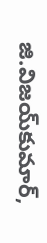జి.విజయ్‌కుమార్‌,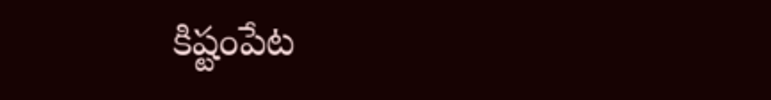కిష్టంపేట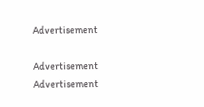Advertisement

Advertisement
Advertisement